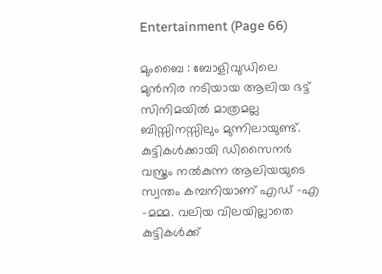Entertainment (Page 66)

മുംബൈ : ബോളിവുഡിലെ മുൻനിര നടിയായ ആലിയ ഭട്ട് സിനിമയിൽ മാത്രമല്ല ബിസ്സിനസ്സിലും മുന്നിലായുണ്ട്. കുട്ടികൾക്കായി ഡിസൈനർ വസ്ത്രം നൽകുന്ന ആലിയയുടെ സ്വന്തം കമ്പനിയാണ് എഡ് -എ -മമ്മ. വലിയ വിലയില്ലാതെ കുട്ടികൾക്ക്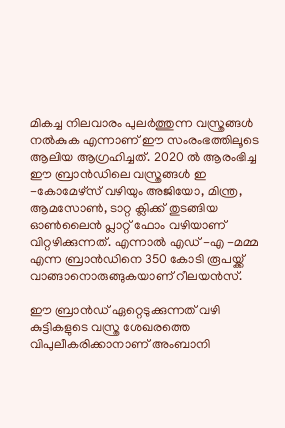മികച്ച നിലവാരം പുലർത്തുന്ന വസ്ത്രങ്ങൾ നൽകുക എന്നാണ് ഈ സംരംഭത്തിലൂടെ ആലിയ ആഗ്രഹിച്ചത്. 2020 ൽ ആരംഭിച്ച ഈ ബ്രാൻഡിലെ വസ്ത്രങ്ങൾ ഇ -കോമേഴ്‌സ് വഴിയും അജിയോ, മിന്ത്ര, ആമസോൺ, ടാറ്റ ക്ലിക്ക് തുടങ്ങിയ ഓൺലൈൻ പ്ലാറ്റ് ഫോം വഴിയാണ് വിറ്റഴിക്കുന്നത്. എന്നാൽ എഡ് -എ -മമ്മ എന്ന ബ്രാൻഡിനെ 350 കോടി രൂപയ്ക്ക് വാങ്ങാനൊരുങ്ങുകയാണ് റീലയൻസ്.

ഈ ബ്രാൻഡ് ഏറ്റെടുക്കുന്നത് വഴി കുട്ടികളുടെ വസ്ത്ര ശേഖരത്തെ വിപുലീകരിക്കാനാണ് അംബാനി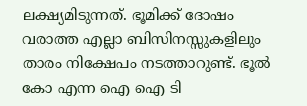ലക്ഷ്യമിടുന്നത്. ഭൂമിക്ക് ദോഷം വരാത്ത എല്ലാ ബിസിനസ്സുകളിലും താരം നിക്ഷേപം നടത്താറുണ്ട്. ഭൂൽ കോ എന്ന ഐ ഐ ടി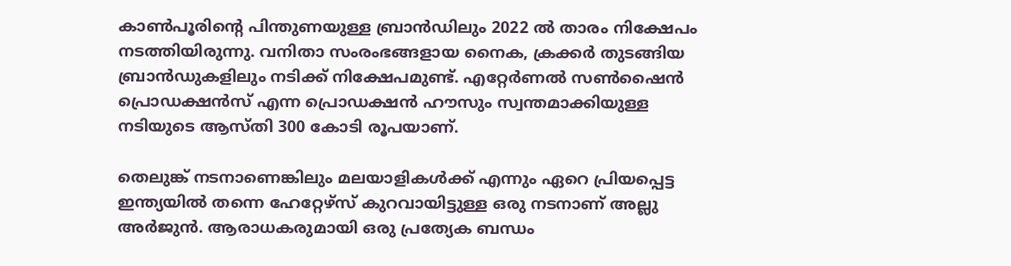കാൺപൂരിന്റെ പിന്തുണയുള്ള ബ്രാൻഡിലും 2022 ൽ താരം നിക്ഷേപം നടത്തിയിരുന്നു. വനിതാ സംരംഭങ്ങളായ നൈക, ക്രക്കർ തുടങ്ങിയ ബ്രാൻഡുകളിലും നടിക്ക് നിക്ഷേപമുണ്ട്. എറ്റേർണൽ സൺഷൈൻ പ്രൊഡക്ഷൻസ് എന്ന പ്രൊഡക്ഷൻ ഹൗസും സ്വന്തമാക്കിയുള്ള നടിയുടെ ആസ്തി 300 കോടി രൂപയാണ്.

തെലുങ്ക് നടനാണെങ്കിലും മലയാളികൾക്ക് എന്നും ഏറെ പ്രിയപ്പെട്ട ഇന്ത്യയിൽ തന്നെ ഹേറ്റേഴ്‌സ് കുറവായിട്ടുള്ള ഒരു നടനാണ് അല്ലു അർജുൻ. ആരാധകരുമായി ഒരു പ്രത്യേക ബന്ധം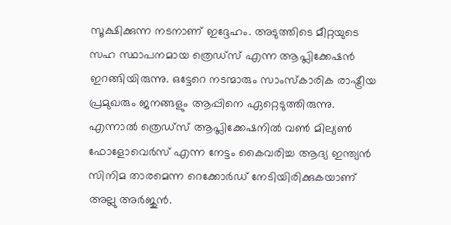സൂക്ഷിക്കുന്ന നടനാണ് ഇദ്ദേഹം. അടുത്തിടെ മീറ്റയുടെ സഹ സ്ഥാപനമായ ത്രെഡ്സ് എന്ന ആപ്ലിക്കേഷൻ ഇറങ്ങിയിരുന്നു. ഒട്ടേറെ നടന്മാരും സാംസ്കാരിക രാഷ്ട്രീയ പ്രമുഖരും ജനങ്ങളും ആപ്പിനെ ഏറ്റെടുത്തിരുന്നു. എന്നാൽ ത്രെഡ്സ് ആപ്ലിക്കേഷനിൽ വൺ മില്യൺ ഫോളോവെർസ് എന്ന നേട്ടം കൈവരിച്ച ആദ്യ ഇന്ത്യൻ സിനിമ താരമെന്ന റെക്കോർഡ് നേടിയിരിക്കുകയാണ് അല്ലു അർജുൻ.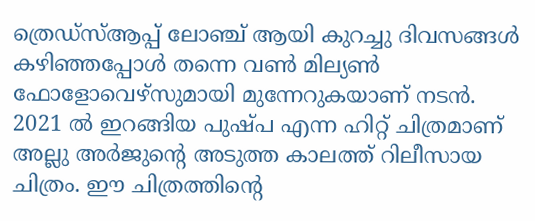ത്രെഡ്സ്ആപ്പ് ലോഞ്ച് ആയി കുറച്ചു ദിവസങ്ങൾ കഴിഞ്ഞപ്പോൾ തന്നെ വൺ മില്യൺ ഫോളോവെഴ്‌സുമായി മുന്നേറുകയാണ് നടൻ. 2021 ൽ ഇറങ്ങിയ പുഷ്പ എന്ന ഹിറ്റ് ചിത്രമാണ് അല്ലു അർജുന്റെ അടുത്ത കാലത്ത് റിലീസായ ചിത്രം. ഈ ചിത്രത്തിന്റെ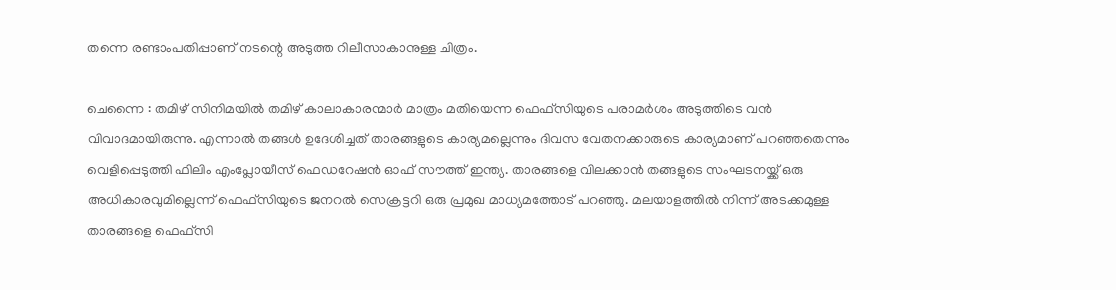തന്നെ രണ്ടാംപതിപ്പാണ് നടന്റെ അടുത്ത റിലീസാകാനുള്ള ചിത്രം.

ചെന്നൈ : തമിഴ് സിനിമയിൽ തമിഴ് കാലാകാരന്മാർ മാത്രം മതിയെന്ന ഫെഫ്‌സിയുടെ പരാമർശം അടുത്തിടെ വൻ വിവാദമായിരുന്നു. എന്നാൽ തങ്ങൾ ഉദേശിച്ചത് താരങ്ങളുടെ കാര്യമല്ലെന്നും ദിവസ വേതനക്കാരുടെ കാര്യമാണ് പറഞ്ഞതെന്നും വെളിപ്പെടുത്തി ഫിലിം എംപ്ലോയീസ് ഫെഡറേഷൻ ഓഫ് സൗത്ത് ഇന്ത്യ. താരങ്ങളെ വിലക്കാൻ തങ്ങളുടെ സംഘടനയ്ക്ക് ഒരു അധികാരവുമില്ലെന്ന് ഫെഫ്സിയുടെ ജനറൽ സെക്രട്ടറി ഒരു പ്രമുഖ മാധ്യമത്തോട് പറഞ്ഞു. മലയാളത്തിൽ നിന്ന് അടക്കമുള്ള താരങ്ങളെ ഫെഫ്‍സി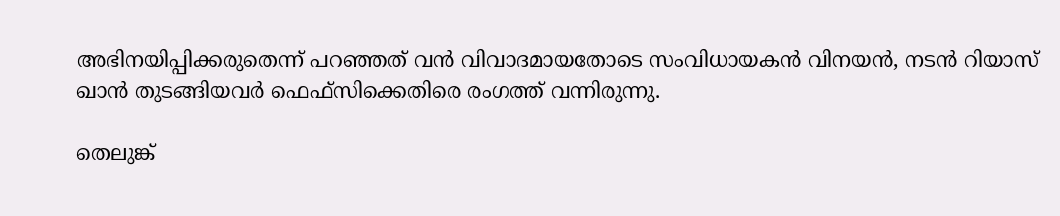അഭിനയിപ്പിക്കരുതെന്ന് പറഞ്ഞത് വൻ വിവാദമായതോടെ സംവിധായകൻ വിനയൻ, നടൻ റിയാസ് ഖാൻ തുടങ്ങിയവർ ഫെഫ്സിക്കെതിരെ രംഗത്ത് വന്നിരുന്നു.

തെലുങ്ക്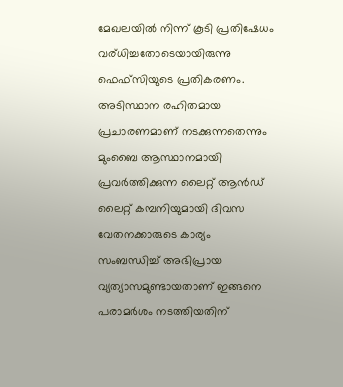മേഖലയിൽ നിന്ന് കൂടി പ്രതിഷേധം വര്ധിച്ചതോടെയായിരുന്നു ഫെഫ്സിയുടെ പ്രതികരണം. അടിസ്ഥാന രഹിതമായ പ്രചാരണമാണ് നടക്കുന്നതെന്നും മുംബൈ ആസ്ഥാനമായി പ്രവർത്തിക്കുന്ന ലൈറ്റ് ആൻഡ് ലൈറ്റ് കമ്പനിയുമായി ദിവസ വേതനക്കാരുടെ കാര്യം സംബന്ധിച്ച് അഭിപ്രായ വ്യത്യാസമുണ്ടായതാണ് ഇങ്ങനെ പരാമർശം നടത്തിയതിന്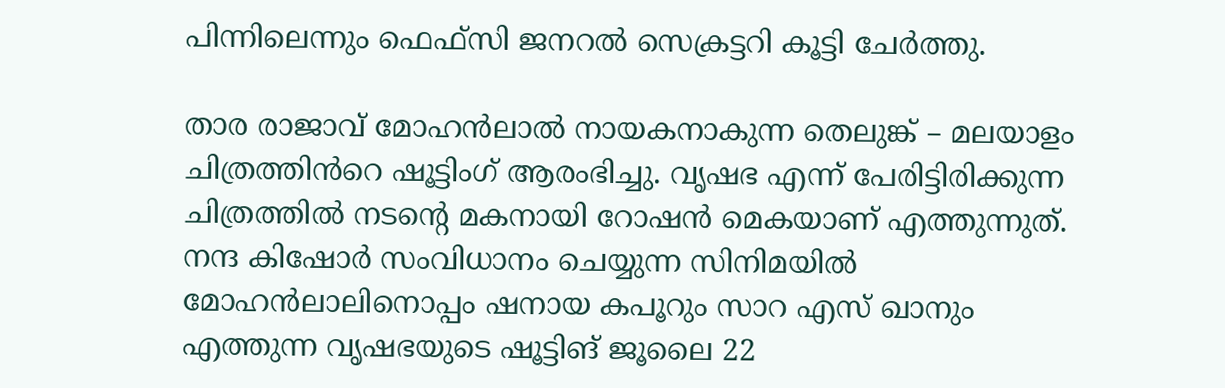പിന്നിലെന്നും ഫെഫ്‍സി ജനറൽ സെക്രട്ടറി കൂട്ടി ചേർത്തു.

താര രാജാവ് മോഹൻലാൽ നായകനാകുന്ന തെലുങ്ക് – മലയാളം ചിത്രത്തിൻറെ ഷൂട്ടിംഗ് ആരംഭിച്ചു. വൃഷഭ എന്ന് പേരിട്ടിരിക്കുന്ന ചിത്രത്തിൽ നടന്റെ മകനായി റോഷൻ മെകയാണ് എത്തുന്നുത്. നന്ദ കിഷോർ സംവിധാനം ചെയ്യുന്ന സിനിമയിൽ മോഹൻലാലിനൊപ്പം ഷനായ കപൂറും സാറ എസ് ഖാനും എത്തുന്ന വൃഷഭയുടെ ഷൂട്ടിങ് ജൂലൈ 22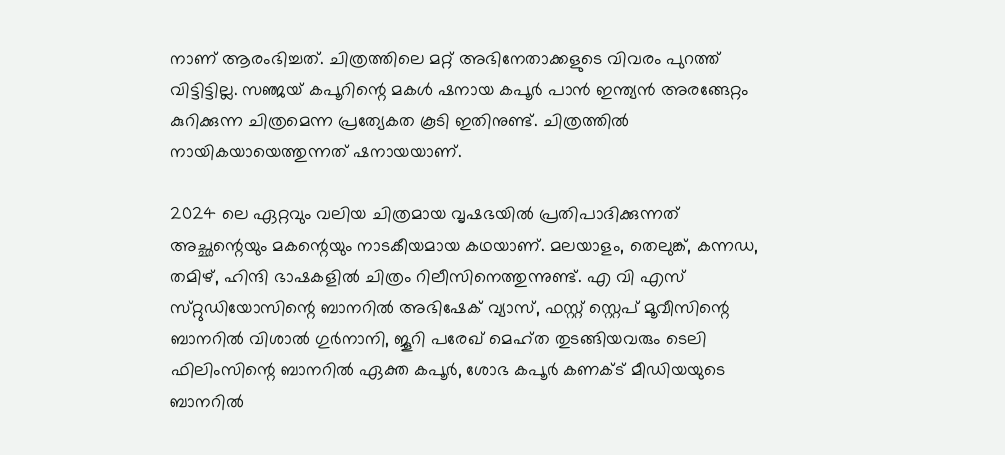നാണ് ആരംഭിച്ചത്. ചിത്രത്തിലെ മറ്റ് അഭിനേതാക്കളുടെ വിവരം പുറത്ത് വിട്ടിട്ടില്ല. സഞ്ജയ് കപൂറിന്റെ മകൾ ഷനായ കപൂർ പാൻ ഇന്ത്യൻ അരങ്ങേറ്റം കുറിക്കുന്ന ചിത്രമെന്ന പ്രത്യേകത കൂടി ഇതിനുണ്ട്. ചിത്രത്തിൽ നായികയായെത്തുന്നത് ഷനായയാണ്.

2024 ലെ ഏറ്റവും വലിയ ചിത്രമായ വൃഷഭയിൽ പ്രതിപാദിക്കുന്നത് അച്ഛന്റെയും മകന്റെയും നാടകീയമായ കഥയാണ്. മലയാളം, തെലുങ്ക്, കന്നഡ, തമിഴ്, ഹിന്ദി ഭാഷകളിൽ ചിത്രം റിലീസിനെത്തുന്നുണ്ട്. എ വി എസ് സ്‌റ്റുഡിയോസിന്റെ ബാനറിൽ അഭിഷേക് വ്യാസ്, ഫസ്റ്റ് സ്റ്റെപ് മൂവീസിന്റെ ബാനറിൽ വിശാൽ ഗുർനാനി, ജൂറി പരേഖ് മെഹ്ത തുടങ്ങിയവരും ടെലി ഫിലിംസിന്റെ ബാനറിൽ ഏക്ത കപൂർ, ശോഭ കപൂർ കണക്ട് മീഡിയയുടെ ബാനറിൽ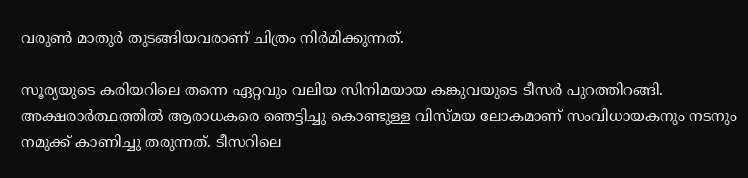വരുൺ മാതുർ തുടങ്ങിയവരാണ് ചിത്രം നിർമിക്കുന്നത്.

സൂര്യയുടെ കരിയറിലെ തന്നെ ഏറ്റവും വലിയ സിനിമയായ കങ്കുവയുടെ ടീസർ പുറത്തിറങ്ങി. അക്ഷരാർത്ഥത്തിൽ ആരാധകരെ ഞെട്ടിച്ചു കൊണ്ടുള്ള വിസ്മയ ലോകമാണ് സംവിധായകനും നടനും നമുക്ക് കാണിച്ചു തരുന്നത്. ടീസറിലെ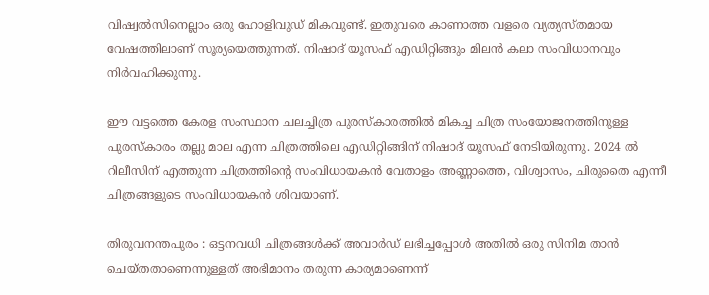വിഷ്വൽസിനെല്ലാം ഒരു ഹോളിവുഡ് മികവുണ്ട്. ഇതുവരെ കാണാത്ത വളരെ വ്യത്യസ്തമായ വേഷത്തിലാണ് സൂര്യയെത്തുന്നത്. നിഷാദ് യൂസഫ് എഡിറ്റിങ്ങും മിലൻ കലാ സംവിധാനവും നിർവഹിക്കുന്നു.

ഈ വട്ടത്തെ കേരള സംസ്ഥാന ചലച്ചിത്ര പുരസ്കാരത്തിൽ മികച്ച ചിത്ര സംയോജനത്തിനുള്ള പുരസ്കാരം തല്ലു മാല എന്ന ചിത്രത്തിലെ എഡിറ്റിങ്ങിന് നിഷാദ് യൂസഫ് നേടിയിരുന്നു. 2024 ൽ റിലീസിന് എത്തുന്ന ചിത്രത്തിന്റെ സംവിധായകൻ വേതാളം അണ്ണാത്തെ, വിശ്വാസം, ചിരുതൈ എന്നീ ചിത്രങ്ങളുടെ സംവിധായകൻ ശിവയാണ്.

തിരുവനന്തപുരം : ഒട്ടനവധി ചിത്രങ്ങൾക്ക് അവാർഡ് ലഭിച്ചപ്പോൾ അതിൽ ഒരു സിനിമ താൻ ചെയ്തതാണെന്നുള്ളത് അഭിമാനം തരുന്ന കാര്യമാണെന്ന്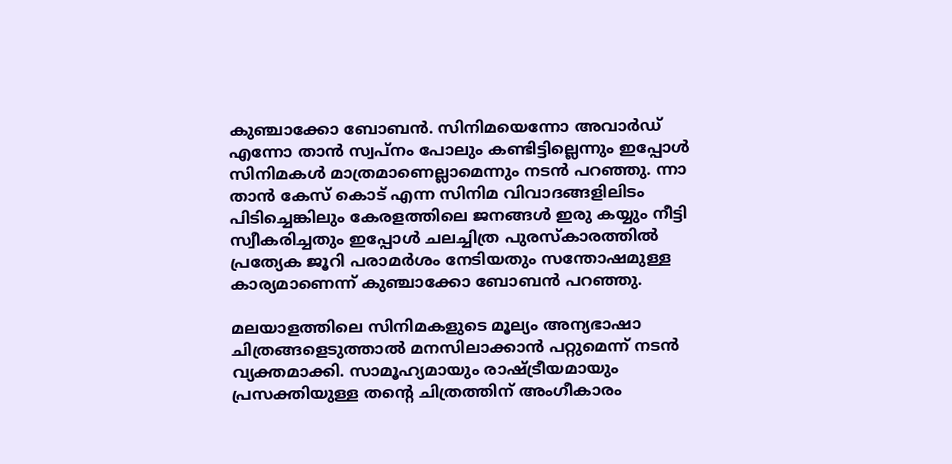കുഞ്ചാക്കോ ബോബൻ. സിനിമയെന്നോ അവാർഡ് എന്നോ താൻ സ്വപ്നം പോലും കണ്ടിട്ടില്ലെന്നും ഇപ്പോൾ സിനിമകൾ മാത്രമാണെല്ലാമെന്നും നടൻ പറഞ്ഞു. ന്നാ താൻ കേസ് കൊട് എന്ന സിനിമ വിവാദങ്ങളിലിടം പിടിച്ചെങ്കിലും കേരളത്തിലെ ജനങ്ങൾ ഇരു കയ്യും നീട്ടി സ്വീകരിച്ചതും ഇപ്പോൾ ചലച്ചിത്ര പുരസ്കാരത്തിൽ പ്രത്യേക ജൂറി പരാമർശം നേടിയതും സന്തോഷമുള്ള കാര്യമാണെന്ന് കുഞ്ചാക്കോ ബോബൻ പറഞ്ഞു.

മലയാളത്തിലെ സിനിമകളുടെ മൂല്യം അന്യഭാഷാ ചിത്രങ്ങളെടുത്താൽ മനസിലാക്കാൻ പറ്റുമെന്ന് നടൻ വ്യക്തമാക്കി. സാമൂഹ്യമായും രാഷ്ട്രീയമായും പ്രസക്തിയുള്ള തന്റെ ചിത്രത്തിന് അംഗീകാരം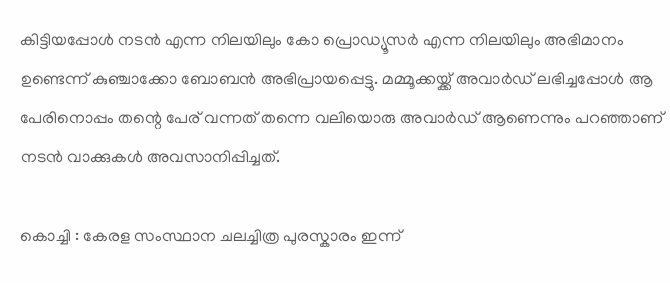കിട്ടിയപ്പോൾ നടൻ എന്ന നിലയിലും കോ പ്രൊഡ്യൂസർ എന്ന നിലയിലും അഭിമാനം ഉണ്ടെന്ന് കുഞ്ചാക്കോ ബോബൻ അഭിപ്രായപ്പെട്ടു. മമ്മൂക്കയ്ക്ക് അവാർഡ് ലഭിച്ചപ്പോൾ ആ പേരിനൊപ്പം തന്റെ പേര് വന്നത് തന്നെ വലിയൊരു അവാർഡ് ആണെന്നും പറഞ്ഞാണ് നടൻ വാക്കുകൾ അവസാനിപ്പിച്ചത്.

കൊച്ചി : കേരള സംസ്ഥാന ചലച്ചിത്ര പുരസ്കാരം ഇന്ന്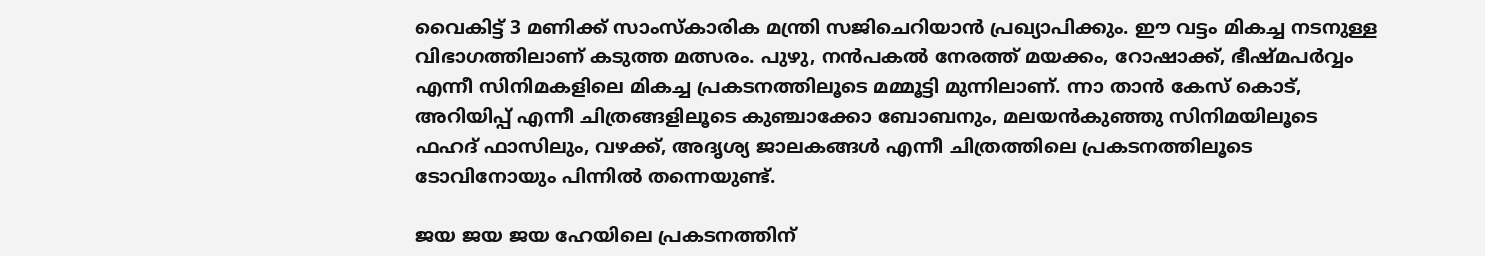വൈകിട്ട് 3 മണിക്ക് സാംസ്കാരിക മന്ത്രി സജിചെറിയാൻ പ്രഖ്യാപിക്കും. ഈ വട്ടം മികച്ച നടനുള്ള വിഭാഗത്തിലാണ് കടുത്ത മത്സരം. പുഴു, നൻപകൽ നേരത്ത് മയക്കം, റോഷാക്ക്, ഭീഷ്മപർവ്വം എന്നീ സിനിമകളിലെ മികച്ച പ്രകടനത്തിലൂടെ മമ്മൂട്ടി മുന്നിലാണ്. ന്നാ താൻ കേസ് കൊട്, അറിയിപ്പ് എന്നീ ചിത്രങ്ങളിലൂടെ കുഞ്ചാക്കോ ബോബനും, മലയൻകുഞ്ഞു സിനിമയിലൂടെ ഫഹദ് ഫാസിലും, വഴക്ക്, അദൃശ്യ ജാലകങ്ങൾ എന്നീ ചിത്രത്തിലെ പ്രകടനത്തിലൂടെ ടോവിനോയും പിന്നിൽ തന്നെയുണ്ട്.

ജയ ജയ ജയ ഹേയിലെ പ്രകടനത്തിന്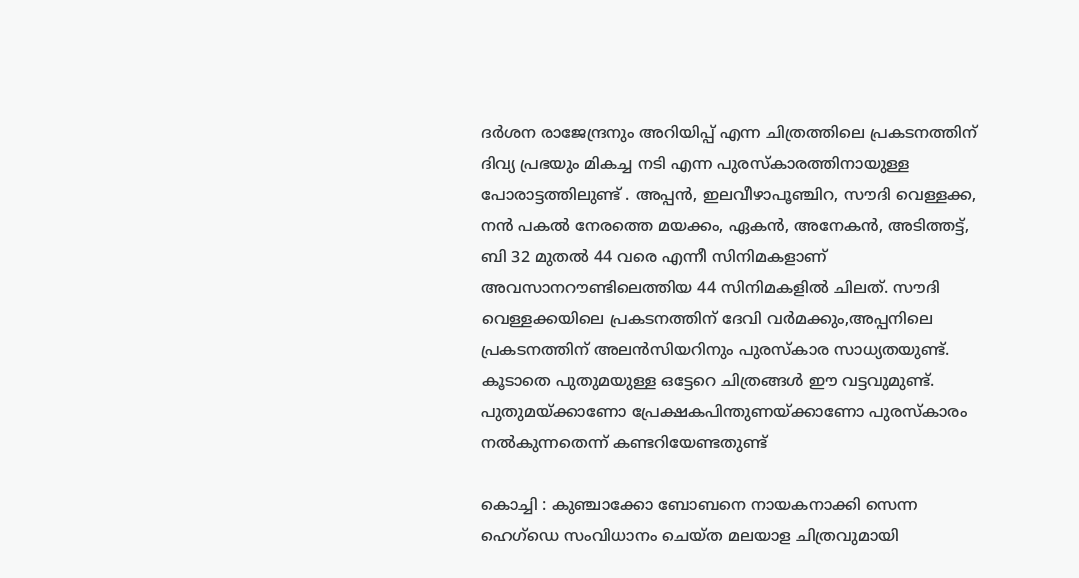ദർശന രാജേന്ദ്രനും അറിയിപ്പ് എന്ന ചിത്രത്തിലെ പ്രകടനത്തിന് ദിവ്യ പ്രഭയും മികച്ച നടി എന്ന പുരസ്കാരത്തിനായുള്ള പോരാട്ടത്തിലുണ്ട് . അപ്പൻ, ഇലവീഴാപൂഞ്ചിറ, സൗദി വെള്ളക്ക, നൻ പകൽ നേരത്തെ മയക്കം, ഏകൻ, അനേകൻ, അടിത്തട്ട്, ബി 32 മുതൽ 44 വരെ എന്നീ സിനിമകളാണ് അവസാനറൗണ്ടിലെത്തിയ 44 സിനിമകളിൽ ചിലത്. സൗദി വെള്ളക്കയിലെ പ്രകടനത്തിന് ദേവി വർമക്കും,അപ്പനിലെ പ്രകടനത്തിന് അലൻസിയറിനും പുരസ്‌കാര സാധ്യതയുണ്ട്. കൂടാതെ പുതുമയുള്ള ഒട്ടേറെ ചിത്രങ്ങൾ ഈ വട്ടവുമുണ്ട്. പുതുമയ്ക്കാണോ പ്രേക്ഷകപിന്തുണയ്ക്കാണോ പുരസ്കാരം നൽകുന്നതെന്ന് കണ്ടറിയേണ്ടതുണ്ട്

കൊച്ചി : കുഞ്ചാക്കോ ബോബനെ നായകനാക്കി സെന്ന ഹെഗ്‌ഡെ സംവിധാനം ചെയ്ത മലയാള ചിത്രവുമായി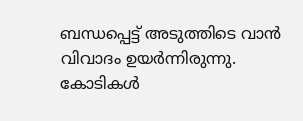ബന്ധപ്പെട്ട് അടുത്തിടെ വാൻ വിവാദം ഉയർന്നിരുന്നു. കോടികൾ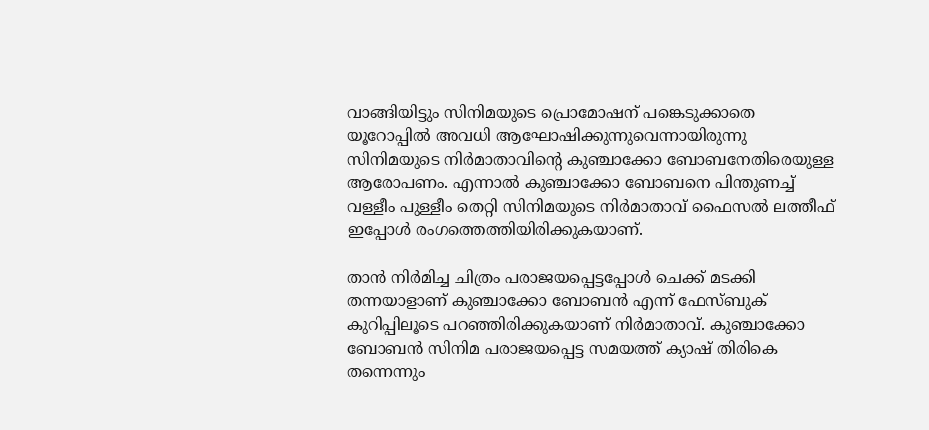വാങ്ങിയിട്ടും സിനിമയുടെ പ്രൊമോഷന് പങ്കെടുക്കാതെ യൂറോപ്പിൽ അവധി ആഘോഷിക്കുന്നുവെന്നായിരുന്നു സിനിമയുടെ നിർമാതാവിന്റെ കുഞ്ചാക്കോ ബോബനേതിരെയുള്ള ആരോപണം. എന്നാൽ കുഞ്ചാക്കോ ബോബനെ പിന്തുണച്ച് വള്ളീം പുള്ളീം തെറ്റി സിനിമയുടെ നിർമാതാവ് ഫൈസൽ ലത്തീഫ് ഇപ്പോൾ രംഗത്തെത്തിയിരിക്കുകയാണ്.

താൻ നിർമിച്ച ചിത്രം പരാജയപ്പെട്ടപ്പോൾ ചെക്ക് മടക്കി തന്നയാളാണ് കുഞ്ചാക്കോ ബോബൻ എന്ന് ഫേസ്ബുക് കുറിപ്പിലൂടെ പറഞ്ഞിരിക്കുകയാണ് നിർമാതാവ്. കുഞ്ചാക്കോ ബോബൻ സിനിമ പരാജയപ്പെട്ട സമയത്ത് ക്യാഷ് തിരികെ തന്നെന്നും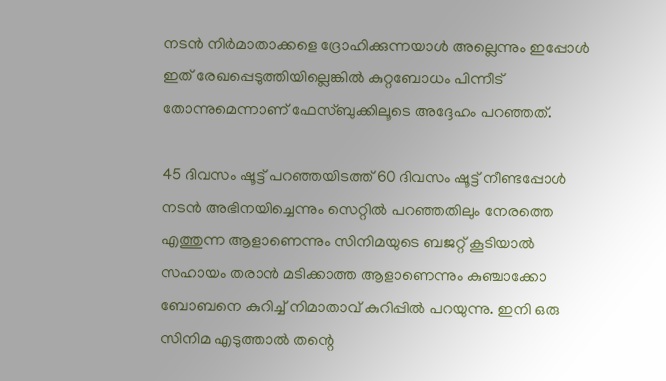നടൻ നിർമാതാക്കളെ ദ്രോഹിക്കുന്നയാൾ അല്ലെന്നും ഇപ്പോൾ ഇത് രേഖപ്പെടുത്തിയില്ലെങ്കിൽ കുറ്റബോധം പിന്നീട് തോന്നുമെന്നാണ് ഫേസ്ബുക്കിലൂടെ അദ്ദേഹം പറഞ്ഞത്.

45 ദിവസം ഷൂട്ട് പറഞ്ഞയിടത്ത് 60 ദിവസം ഷൂട്ട് നീണ്ടപ്പോൾ നടൻ അഭിനയിച്ചെന്നും സെറ്റിൽ പറഞ്ഞതിലും നേരത്തെ എത്തുന്ന ആളാണെന്നും സിനിമയുടെ ബജറ്റ് കൂടിയാൽ സഹായം തരാൻ മടിക്കാത്ത ആളാണെന്നും കുഞ്ചാക്കോ ബോബനെ കുറിച്ച് നിമാതാവ് കുറിപ്പിൽ പറയുന്നു. ഇനി ഒരു സിനിമ എടുത്താൽ തന്റെ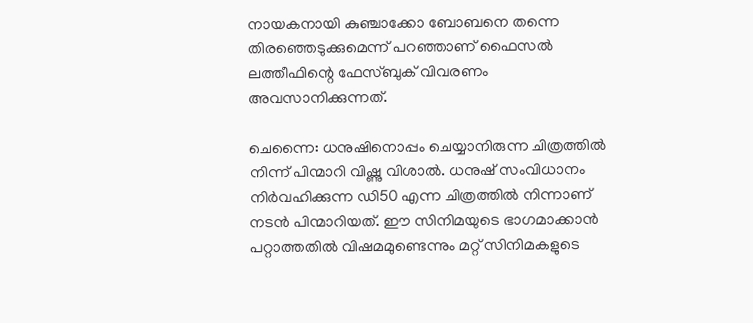നായകനായി കുഞ്ചാക്കോ ബോബനെ തന്നെ തിരഞ്ഞെടുക്കുമെന്ന് പറഞ്ഞാണ് ഫൈസൽ ലത്തീഫിന്റെ ഫേസ്ബുക് വിവരണം അവസാനിക്കുന്നത്.

ചെന്നൈ: ധനുഷിനൊപ്പം ചെയ്യാനിരുന്ന ചിത്രത്തിൽ നിന്ന് പിന്മാറി വിഷ്ണു വിശാൽ. ധനുഷ് സംവിധാനം നിർവഹിക്കുന്ന ഡി50 എന്ന ചിത്രത്തിൽ നിന്നാണ് നടൻ പിന്മാറിയത്. ഈ സിനിമയുടെ ഭാഗമാക്കാൻ പറ്റാത്തതിൽ വിഷമമുണ്ടെന്നും മറ്റ് സിനിമകളുടെ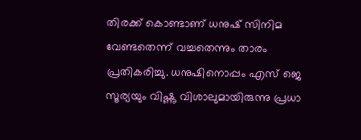തിരക്ക് കൊണ്ടാണ് ധനുഷ് സിനിമ വേണ്ടതെന്ന് വച്ചതെന്നും താരം പ്രതികരിച്ചു. ധനുഷിനൊപ്പം എസ് ജെ സൂര്യയും വിഷ്ണു വിശാലുമായിരുന്നു പ്രധാ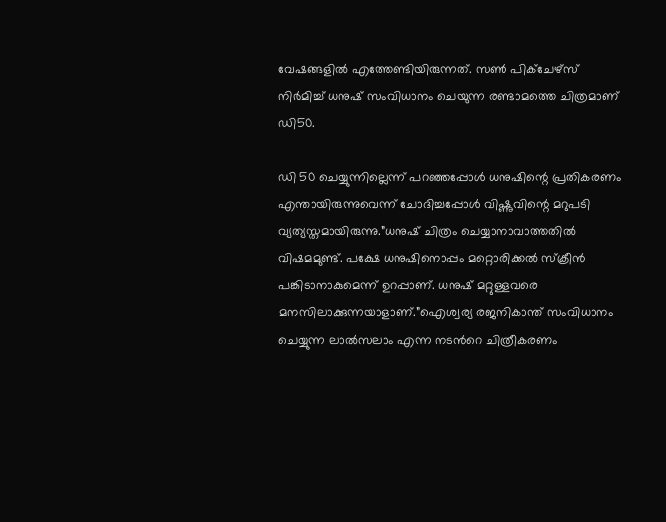വേഷങ്ങളിൽ എത്തേണ്ടിയിരുന്നത്. സൺ പിക്ചേഴ്‌സ് നിർമിച്ച് ധനുഷ് സംവിധാനം ചെയുന്ന രണ്ടാമത്തെ ചിത്രമാണ് ഡി50.

ഡി 50 ചെയ്യുന്നില്ലെന്ന് പറഞ്ഞപ്പോൾ ധനുഷിന്റെ പ്രതികരണം എന്തായിരുന്നുവെന്ന് ചോദിച്ചപ്പോൾ വിഷ്ണുവിന്റെ മറുപടി വ്യത്യസ്തമായിരുന്നു.”ധനുഷ് ചിത്രം ചെയ്യാനാവാത്തതിൽ വിഷമമുണ്ട്. പക്ഷേ ധനുഷിനൊപ്പം മറ്റൊരിക്കൽ സ്ക്രീൻ പങ്കിടാനാകുമെന്ന് ഉറപ്പാണ്. ധനുഷ് മറ്റുള്ളവരെ മനസിലാക്കുന്നയാളാണ്.”ഐശ്വര്യ രജനികാന്ത് സംവിധാനം ചെയ്യുന്ന ലാൽസലാം എന്ന നടൻറെ ചിത്രീകരണം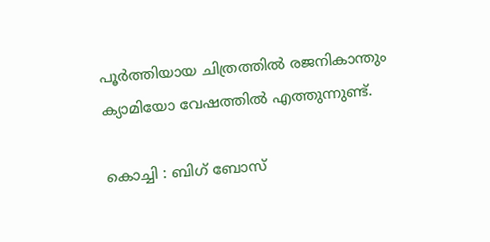പൂർത്തിയായ ചിത്രത്തിൽ രജനികാന്തും ക്യാമിയോ വേഷത്തിൽ എത്തുന്നുണ്ട്.

കൊച്ചി : ബിഗ് ബോസ്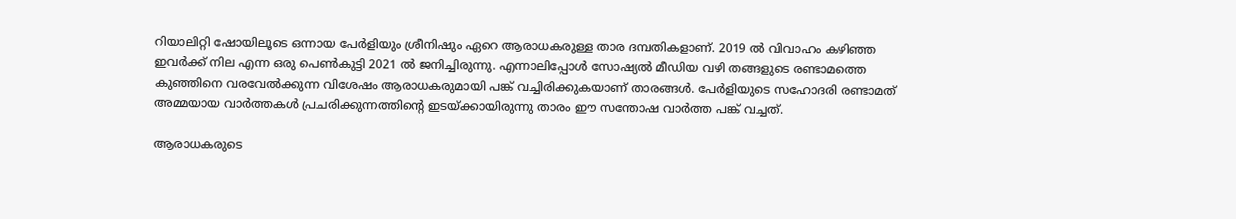റിയാലിറ്റി ഷോയിലൂടെ ഒന്നായ പേർളിയും ശ്രീനിഷും ഏറെ ആരാധകരുള്ള താര ദമ്പതികളാണ്. 2019 ൽ വിവാഹം കഴിഞ്ഞ ഇവർക്ക് നില എന്ന ഒരു പെൺകുട്ടി 2021 ൽ ജനിച്ചിരുന്നു. എന്നാലിപ്പോൾ സോഷ്യൽ മീഡിയ വഴി തങ്ങളുടെ രണ്ടാമത്തെ കുഞ്ഞിനെ വരവേൽക്കുന്ന വിശേഷം ആരാധകരുമായി പങ്ക് വച്ചിരിക്കുകയാണ് താരങ്ങൾ. പേർളിയുടെ സഹോദരി രണ്ടാമത് അമ്മയായ വാർത്തകൾ പ്രചരിക്കുന്നത്തിന്റെ ഇടയ്ക്കായിരുന്നു താരം ഈ സന്തോഷ വാർത്ത പങ്ക് വച്ചത്.

ആരാധകരുടെ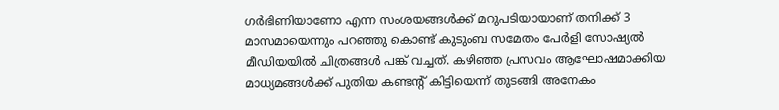ഗർഭിണിയാണോ എന്ന സംശയങ്ങൾക്ക് മറുപടിയായാണ് തനിക്ക് 3 മാസമായെന്നും പറഞ്ഞു കൊണ്ട് കുടുംബ സമേതം പേർളി സോഷ്യൽ മീഡിയയിൽ ചിത്രങ്ങൾ പങ്ക് വച്ചത്. കഴിഞ്ഞ പ്രസവം ആഘോഷമാക്കിയ മാധ്യമങ്ങൾക്ക് പുതിയ കണ്ടന്റ് കിട്ടിയെന്ന് തുടങ്ങി അനേകം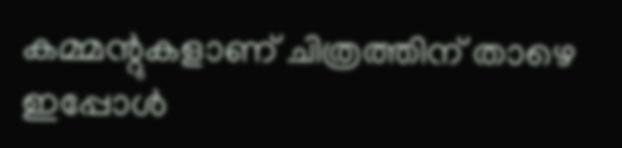കമ്മന്റുകളാണ് ചിത്രത്തിന് താഴെ ഇപ്പോൾ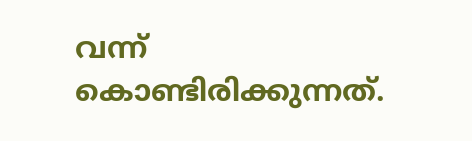വന്ന് കൊണ്ടിരിക്കുന്നത്.